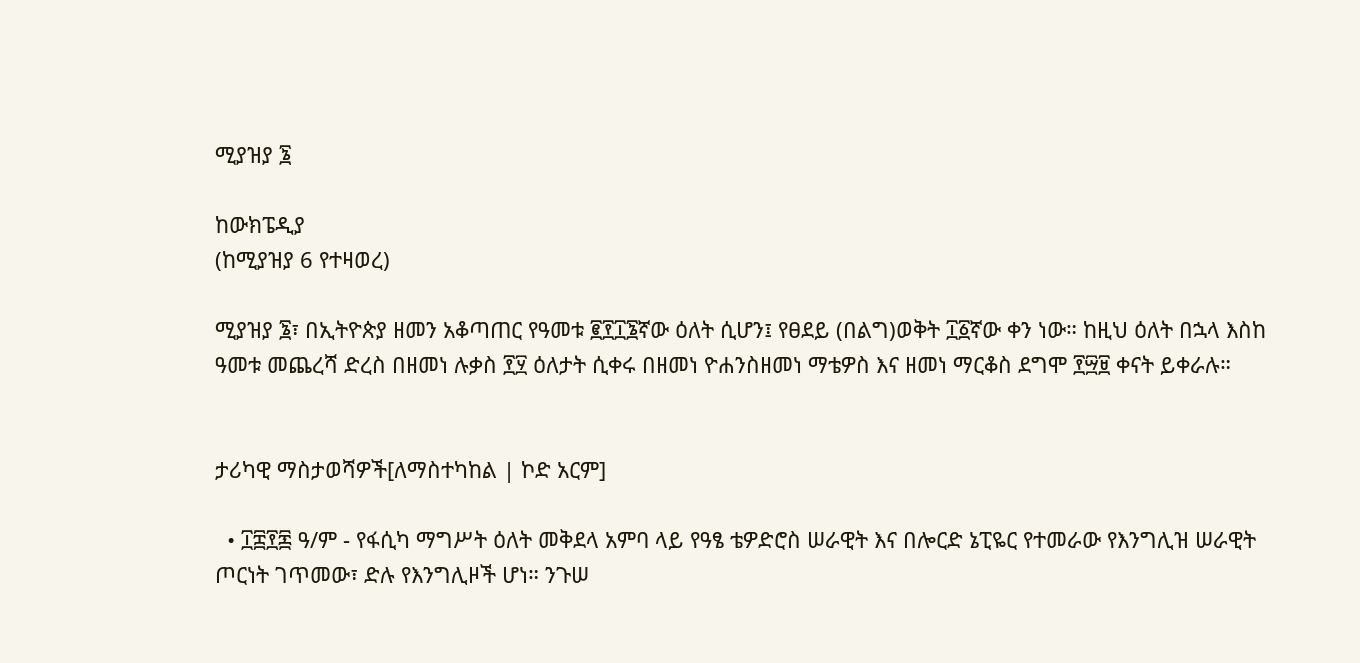ሚያዝያ ፮

ከውክፔዲያ
(ከሚያዝያ 6 የተዛወረ)

ሚያዝያ ፮፣ በኢትዮጵያ ዘመን አቆጣጠር የዓመቱ ፪፻፲፮ኛው ዕለት ሲሆን፤ የፀደይ (በልግ)ወቅት ፲፩ኛው ቀን ነው። ከዚህ ዕለት በኋላ እስከ ዓመቱ መጨረሻ ድረስ በዘመነ ሉቃስ ፻፶ ዕለታት ሲቀሩ በዘመነ ዮሐንስዘመነ ማቴዎስ እና ዘመነ ማርቆስ ደግሞ ፻፵፱ ቀናት ይቀራሉ።


ታሪካዊ ማስታወሻዎች[ለማስተካከል | ኮድ አርም]

  • ፲፰፻፷ ዓ/ም - የፋሲካ ማግሥት ዕለት መቅደላ አምባ ላይ የዓፄ ቴዎድሮስ ሠራዊት እና በሎርድ ኔፒዬር የተመራው የእንግሊዝ ሠራዊት ጦርነት ገጥመው፣ ድሉ የእንግሊዞች ሆነ። ንጉሠ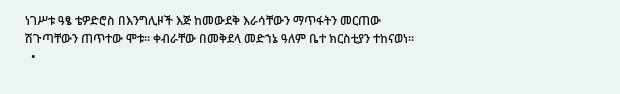ነገሥቱ ዓፄ ቴዎድሮስ በእንግሊዞች እጅ ከመውደቅ እራሳቸውን ማጥፋትን መርጠው ሽጉጣቸውን ጠጥተው ሞቱ። ቀብራቸው በመቅደላ መድኀኔ ዓለም ቤተ ክርስቲያን ተከናወነ።
  •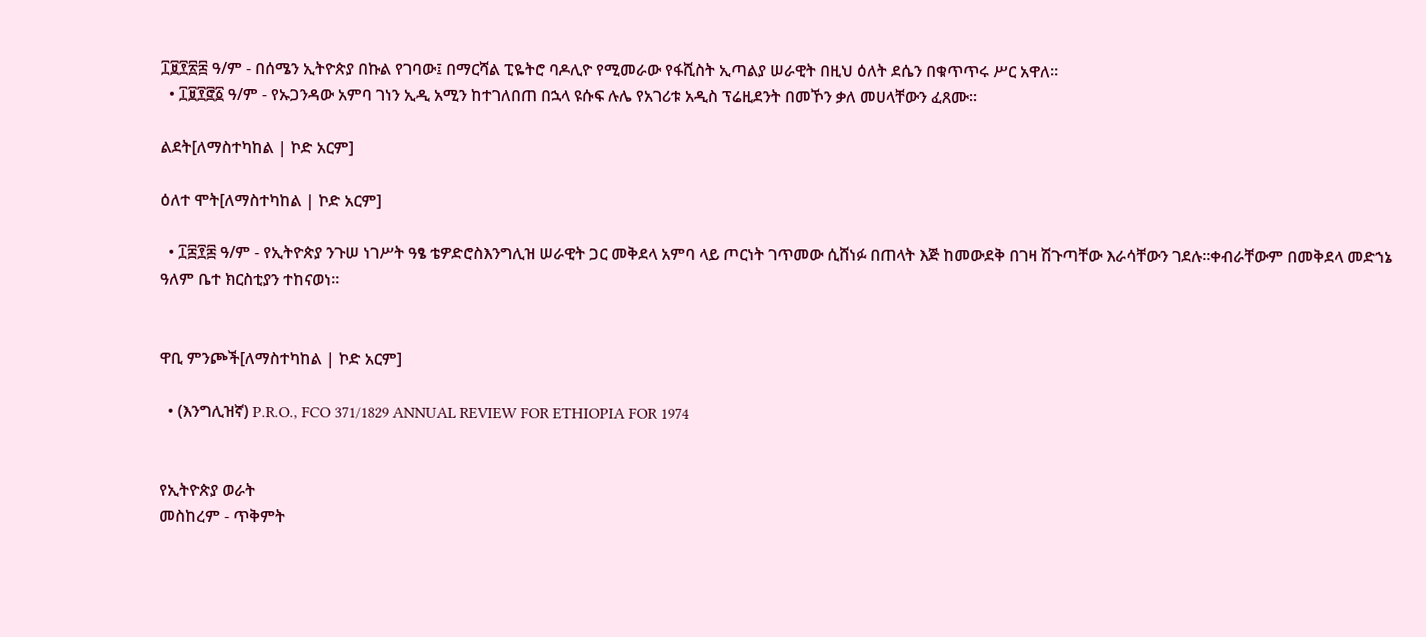፲፱፻፳፰ ዓ/ም - በሰሜን ኢትዮጵያ በኩል የገባው፤ በማርሻል ፒዬትሮ ባዶሊዮ የሚመራው የፋሺስት ኢጣልያ ሠራዊት በዚህ ዕለት ደሴን በቁጥጥሩ ሥር አዋለ።
  • ፲፱፻፸፩ ዓ/ም - የኡጋንዳው አምባ ገነን ኢዲ አሚን ከተገለበጠ በኋላ ዩሱፍ ሉሌ የአገሪቱ አዲስ ፕሬዚደንት በመኾን ቃለ መሀላቸውን ፈጸሙ።

ልደት[ለማስተካከል | ኮድ አርም]

ዕለተ ሞት[ለማስተካከል | ኮድ አርም]

  • ፲፰፻፷ ዓ/ም - የኢትዮጵያ ንጉሠ ነገሥት ዓፄ ቴዎድሮስእንግሊዝ ሠራዊት ጋር መቅደላ አምባ ላይ ጦርነት ገጥመው ሲሸነፉ በጠላት እጅ ከመውደቅ በገዛ ሽጉጣቸው እራሳቸውን ገደሉ።ቀብራቸውም በመቅደላ መድኀኔ ዓለም ቤተ ክርስቲያን ተከናወነ።


ዋቢ ምንጮች[ለማስተካከል | ኮድ አርም]

  • (እንግሊዝኛ) P.R.O., FCO 371/1829 ANNUAL REVIEW FOR ETHIOPIA FOR 1974


የኢትዮጵያ ወራት
መስከረም - ጥቅምት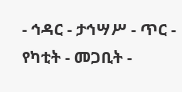- ኅዳር - ታኅሣሥ - ጥር - የካቲት - መጋቢት -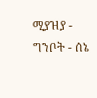ሚያዝያ - ግንቦት - ሰኔ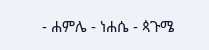- ሐምሌ - ነሐሴ - ጳጉሜ